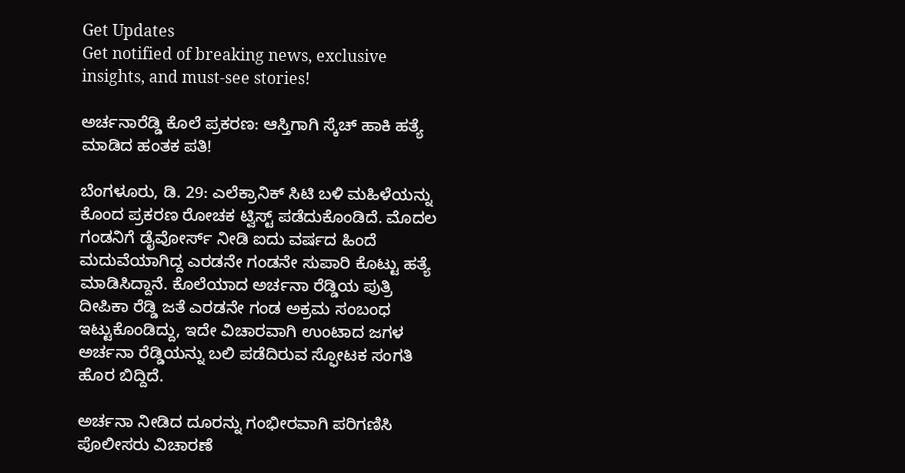Get Updates
Get notified of breaking news, exclusive insights, and must-see stories!

ಅರ್ಚನಾರೆಡ್ಡಿ ಕೊಲೆ ಪ್ರಕರಣ: ಆಸ್ತಿಗಾಗಿ ಸ್ಕೆಚ್ ಹಾಕಿ ಹತ್ಯೆ ಮಾಡಿದ ಹಂತಕ ಪತಿ!

ಬೆಂಗಳೂರು, ಡಿ. 29: ಎಲೆಕ್ರಾನಿಕ್ ಸಿಟಿ ಬಳಿ ಮಹಿಳೆಯನ್ನು ಕೊಂದ ಪ್ರಕರಣ ರೋಚಕ ಟ್ವಿಸ್ಟ್ ಪಡೆದುಕೊಂಡಿದೆ. ಮೊದಲ ಗಂಡನಿಗೆ ಡೈವೋರ್ಸ್ ನೀಡಿ ಐದು ವರ್ಷದ ಹಿಂದೆ ಮದುವೆಯಾಗಿದ್ದ ಎರಡನೇ ಗಂಡನೇ ಸುಪಾರಿ ಕೊಟ್ಟು ಹತ್ಯೆ ಮಾಡಿಸಿದ್ದಾನೆ. ಕೊಲೆಯಾದ ಅರ್ಚನಾ ರೆಡ್ಡಿಯ ಪುತ್ರಿ ದೀಪಿಕಾ ರೆಡ್ಡಿ ಜತೆ ಎರಡನೇ ಗಂಡ ಅಕ್ರಮ ಸಂಬಂಧ ಇಟ್ಟುಕೊಂಡಿದ್ದು, ಇದೇ ವಿಚಾರವಾಗಿ ಉಂಟಾದ ಜಗಳ ಅರ್ಚನಾ ರೆಡ್ಡಿಯನ್ನು ಬಲಿ ಪಡೆದಿರುವ ಸ್ಫೋಟಕ ಸಂಗತಿ ಹೊರ ಬಿದ್ದಿದೆ.

ಅರ್ಚನಾ ನೀಡಿದ ದೂರನ್ನು ಗಂಭೀರವಾಗಿ ಪರಿಗಣಿಸಿ ಪೊಲೀಸರು ವಿಚಾರಣೆ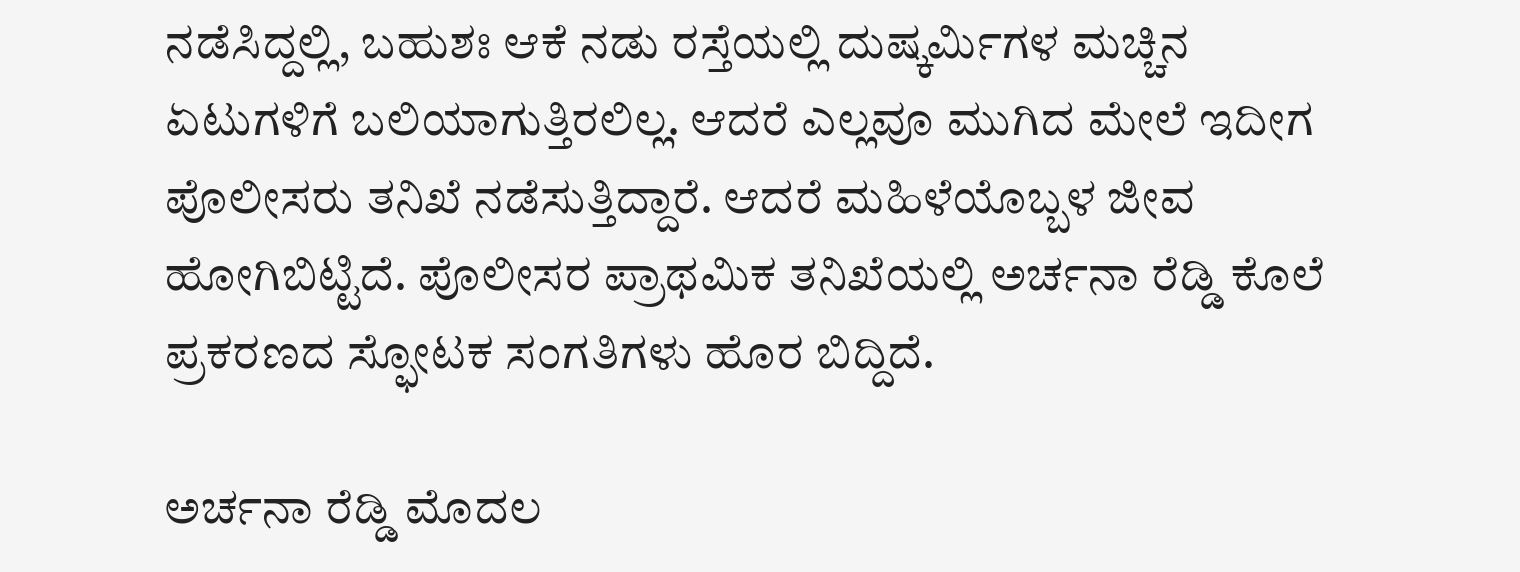ನಡೆಸಿದ್ದಲ್ಲಿ, ಬಹುಶಃ ಆಕೆ ನಡು ರಸ್ತೆಯಲ್ಲಿ ದುಷ್ಕರ್ಮಿಗಳ ಮಚ್ಚಿನ ಏಟುಗಳಿಗೆ ಬಲಿಯಾಗುತ್ತಿರಲಿಲ್ಲ. ಆದರೆ ಎಲ್ಲವೂ ಮುಗಿದ ಮೇಲೆ ಇದೀಗ ಪೊಲೀಸರು ತನಿಖೆ ನಡೆಸುತ್ತಿದ್ದಾರೆ. ಆದರೆ ಮಹಿಳೆಯೊಬ್ಬಳ ಜೀವ ಹೋಗಿಬಿಟ್ಟಿದೆ. ಪೊಲೀಸರ ಪ್ರಾಥಮಿಕ ತನಿಖೆಯಲ್ಲಿ ಅರ್ಚನಾ ರೆಡ್ಡಿ ಕೊಲೆ ಪ್ರಕರಣದ ಸ್ಫೋಟಕ ಸಂಗತಿಗಳು ಹೊರ ಬಿದ್ದಿದೆ.

ಅರ್ಚನಾ ರೆಡ್ಡಿ ಮೊದಲ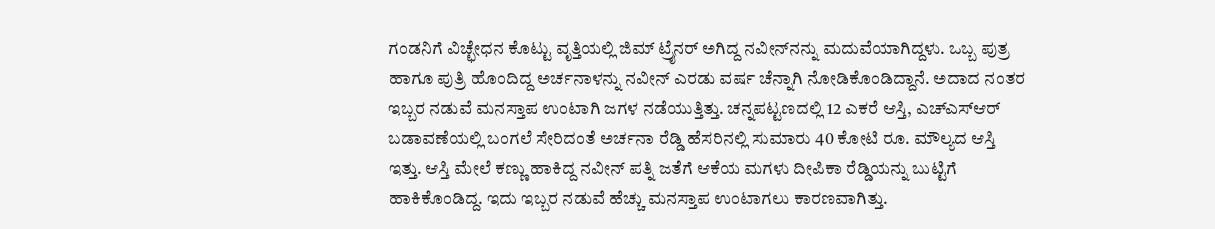ಗಂಡನಿಗೆ ವಿಚ್ಛೇಧನ ಕೊಟ್ಟು ವೃತ್ತಿಯಲ್ಲಿ ಜಿಮ್ ಟ್ರೈನರ್ ಅಗಿದ್ದ ನವೀನ್‌ನನ್ನು ಮದುವೆಯಾಗಿದ್ದಳು. ಒಬ್ಬ ಪುತ್ರ ಹಾಗೂ ಪುತ್ರಿ ಹೊಂದಿದ್ದ ಅರ್ಚನಾಳನ್ನು ನವೀನ್ ಎರಡು ವರ್ಷ ಚೆನ್ನಾಗಿ ನೋಡಿಕೊಂಡಿದ್ದಾನೆ. ಅದಾದ ನಂತರ ಇಬ್ಬರ ನಡುವೆ ಮನಸ್ತಾಪ ಉಂಟಾಗಿ ಜಗಳ ನಡೆಯುತ್ತಿತ್ತು. ಚನ್ನಪಟ್ಟಣದಲ್ಲಿ 12 ಎಕರೆ ಆಸ್ತಿ, ಎಚ್‌ಎಸ್ಆರ್ ಬಡಾವಣೆಯಲ್ಲಿ ಬಂಗಲೆ ಸೇರಿದಂತೆ ಅರ್ಚನಾ ರೆಡ್ಡಿ ಹೆಸರಿನಲ್ಲಿ ಸುಮಾರು 40 ಕೋಟಿ ರೂ. ಮೌಲ್ಯದ ಆಸ್ತಿ ಇತ್ತು. ಆಸ್ತಿ ಮೇಲೆ ಕಣ್ಣು ಹಾಕಿದ್ದ ನವೀನ್ ಪತ್ನಿ ಜತೆಗೆ ಆಕೆಯ ಮಗಳು ದೀಪಿಕಾ ರೆಡ್ಡಿಯನ್ನು ಬುಟ್ಟಿಗೆ ಹಾಕಿಕೊಂಡಿದ್ದ. ಇದು ಇಬ್ಬರ ನಡುವೆ ಹೆಚ್ಚು ಮನಸ್ತಾಪ ಉಂಟಾಗಲು ಕಾರಣವಾಗಿತ್ತು.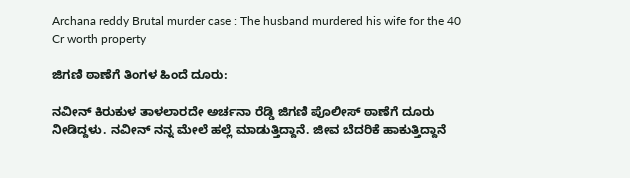Archana reddy Brutal murder case : The husband murdered his wife for the 40 Cr worth property

ಜಿಗಣಿ ಠಾಣೆಗೆ ತಿಂಗಳ ಹಿಂದೆ ದೂರು:

ನವೀನ್ ಕಿರುಕುಳ ತಾಳಲಾರದೇ ಅರ್ಚನಾ ರೆಡ್ಡಿ ಜಿಗಣಿ ಪೊಲೀಸ್ ಠಾಣೆಗೆ ದೂರು ನೀಡಿದ್ದಳು. ನವೀನ್ ನನ್ನ ಮೇಲೆ ಹಲ್ಲೆ ಮಾಡುತ್ತಿದ್ದಾನೆ. ಜೀವ ಬೆದರಿಕೆ ಹಾಕುತ್ತಿದ್ದಾನೆ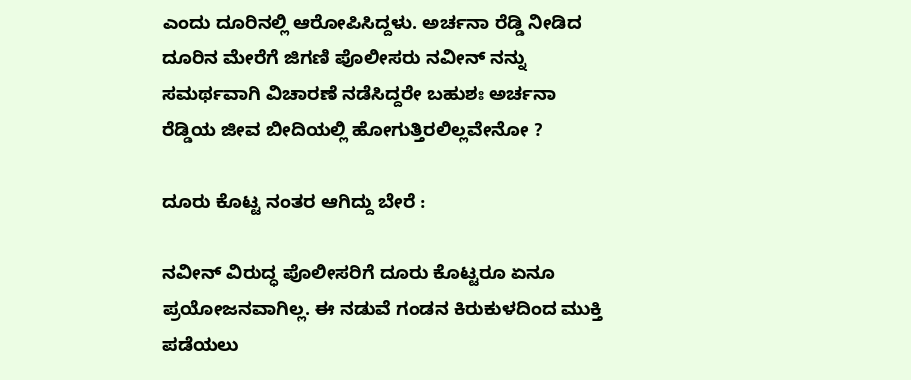ಎಂದು ದೂರಿನಲ್ಲಿ ಆರೋಪಿಸಿದ್ದಳು. ಅರ್ಚನಾ ರೆಡ್ಡಿ ನೀಡಿದ ದೂರಿನ ಮೇರೆಗೆ ಜಿಗಣಿ ಪೊಲೀಸರು ನವೀನ್ ನನ್ನು ಸಮರ್ಥವಾಗಿ ವಿಚಾರಣೆ ನಡೆಸಿದ್ದರೇ ಬಹುಶಃ ಅರ್ಚನಾ ರೆಡ್ಡಿಯ ಜೀವ ಬೀದಿಯಲ್ಲಿ ಹೋಗುತ್ತಿರಲಿಲ್ಲವೇನೋ ?

ದೂರು ಕೊಟ್ಟ ನಂತರ ಆಗಿದ್ದು ಬೇರೆ :

ನವೀನ್ ವಿರುದ್ಧ ಪೊಲೀಸರಿಗೆ ದೂರು ಕೊಟ್ಟರೂ ಏನೂ ಪ್ರಯೋಜನವಾಗಿಲ್ಲ. ಈ ನಡುವೆ ಗಂಡನ ಕಿರುಕುಳದಿಂದ ಮುಕ್ತಿ ಪಡೆಯಲು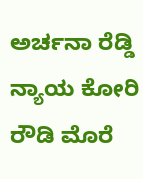ಅರ್ಚನಾ ರೆಡ್ಡಿ ನ್ಯಾಯ ಕೋರಿ ರೌಡಿ ಮೊರೆ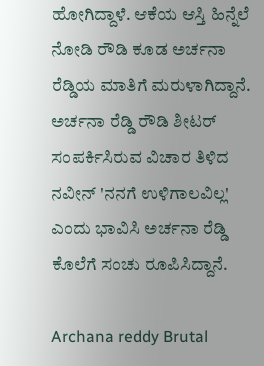ಹೋಗಿದ್ದಾಳೆ. ಆಕೆಯ ಆಸ್ತಿ ಹಿನ್ನೆಲೆ ನೋಡಿ ರೌಡಿ ಕೂಡ ಅರ್ಚನಾ ರೆಡ್ಡಿಯ ಮಾತಿಗೆ ಮರುಳಾಗಿದ್ದಾನೆ. ಅರ್ಚನಾ ರೆಡ್ಡಿ ರೌಡಿ ಶೀಟರ್ ಸಂಪರ್ಕಿಸಿರುವ ವಿಚಾರ ತಿಳಿದ ನವೀನ್ 'ನನಗೆ ಉಳಿಗಾಲವಿಲ್ಲ' ಎಂದು ಭಾವಿಸಿ ಅರ್ಚನಾ ರೆಡ್ಡಿ ಕೊಲೆಗೆ ಸಂಚು ರೂಪಿಸಿದ್ದಾನೆ.

Archana reddy Brutal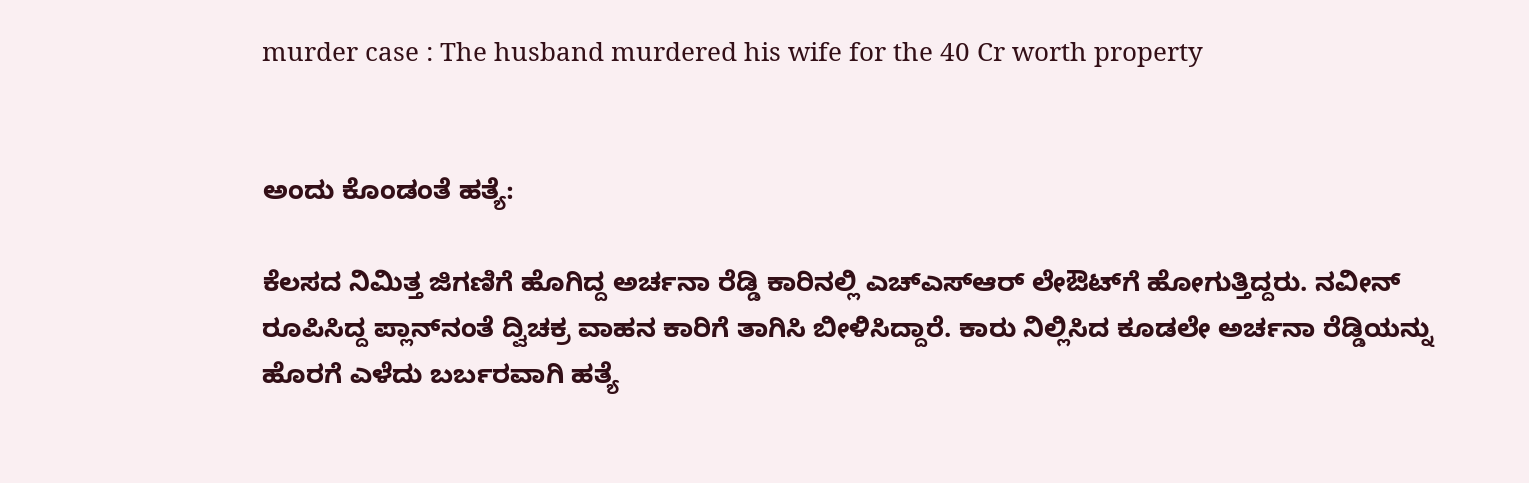murder case : The husband murdered his wife for the 40 Cr worth property


ಅಂದು ಕೊಂಡಂತೆ ಹತ್ಯೆ:

ಕೆಲಸದ ನಿಮಿತ್ತ ಜಿಗಣಿಗೆ ಹೊಗಿದ್ದ ಅರ್ಚನಾ ರೆಡ್ಡಿ ಕಾರಿನಲ್ಲಿ ಎಚ್ಎಸ್ಆರ್ ಲೇಔಟ್‌ಗೆ ಹೋಗುತ್ತಿದ್ದರು. ನವೀನ್ ರೂಪಿಸಿದ್ದ ಪ್ಲಾನ್‌ನಂತೆ ದ್ವಿಚಕ್ರ ವಾಹನ ಕಾರಿಗೆ ತಾಗಿಸಿ ಬೀಳಿಸಿದ್ದಾರೆ. ಕಾರು ನಿಲ್ಲಿಸಿದ ಕೂಡಲೇ ಅರ್ಚನಾ ರೆಡ್ಡಿಯನ್ನು ಹೊರಗೆ ಎಳೆದು ಬರ್ಬರವಾಗಿ ಹತ್ಯೆ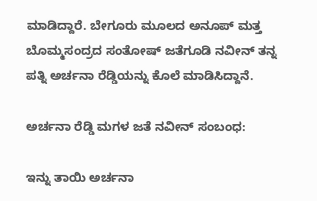ಮಾಡಿದ್ದಾರೆ. ಬೇಗೂರು ಮೂಲದ ಅನೂಪ್ ಮತ್ತ ಬೊಮ್ಮಸಂದ್ರದ ಸಂತೋಷ್ ಜತೆಗೂಡಿ ನವೀನ್ ತನ್ನ ಪತ್ನಿ ಅರ್ಚನಾ ರೆಡ್ಡಿಯನ್ನು ಕೊಲೆ ಮಾಡಿಸಿದ್ದಾನೆ.

ಅರ್ಚನಾ ರೆಡ್ಡಿ ಮಗಳ ಜತೆ ನವೀನ್ ಸಂಬಂಧ:

ಇನ್ನು ತಾಯಿ ಅರ್ಚನಾ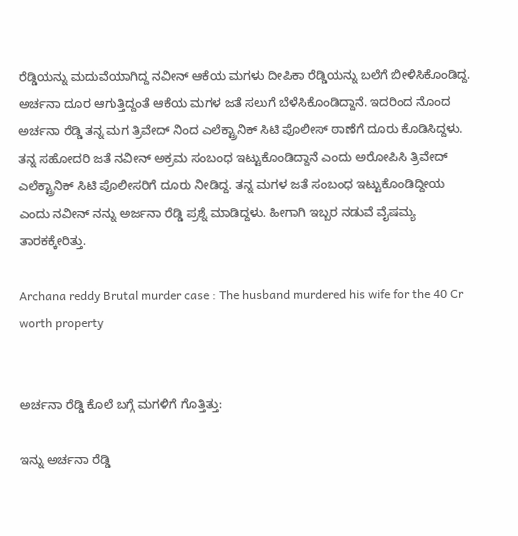ರೆಡ್ಡಿಯನ್ನು ಮದುವೆಯಾಗಿದ್ದ ನವೀನ್ ಆಕೆಯ ಮಗಳು ದೀಪಿಕಾ ರೆಡ್ಡಿಯನ್ನು ಬಲೆಗೆ ಬೀಳಿಸಿಕೊಂಡಿದ್ದ. ಅರ್ಚನಾ ದೂರ ಆಗುತ್ತಿದ್ದಂತೆ ಆಕೆಯ ಮಗಳ ಜತೆ ಸಲುಗೆ ಬೆಳೆಸಿಕೊಂಡಿದ್ದಾನೆ. ಇದರಿಂದ ನೊಂದ ಅರ್ಚನಾ ರೆಡ್ಡಿ ತನ್ನ ಮಗ ತ್ರಿವೇದ್ ನಿಂದ ಎಲೆಕ್ಟ್ರಾನಿಕ್ ಸಿಟಿ ಪೊಲೀಸ್ ಠಾಣೆಗೆ ದೂರು ಕೊಡಿಸಿದ್ದಳು. ತನ್ನ ಸಹೋದರಿ ಜತೆ ನವೀನ್ ಅಕ್ರಮ ಸಂಬಂಧ ಇಟ್ಟುಕೊಂಡಿದ್ದಾನೆ ಎಂದು ಅರೋಪಿಸಿ ತ್ರಿವೇದ್ ಎಲೆಕ್ಟ್ರಾನಿಕ್ ಸಿಟಿ ಪೊಲೀಸರಿಗೆ ದೂರು ನೀಡಿದ್ದ. ತನ್ನ ಮಗಳ ಜತೆ ಸಂಬಂಧ ಇಟ್ಟುಕೊಂಡಿದ್ದೀಯ ಎಂದು ನವೀನ್ ನನ್ನು ಅರ್ಜನಾ ರೆಡ್ಡಿ ಪ್ರಶ್ನೆ ಮಾಡಿದ್ದಳು. ಹೀಗಾಗಿ ಇಬ್ಬರ ನಡುವೆ ವೈಷಮ್ಯ ತಾರಕಕ್ಕೇರಿತ್ತು.

Archana reddy Brutal murder case : The husband murdered his wife for the 40 Cr worth property


ಅರ್ಚನಾ ರೆಡ್ಡಿ ಕೊಲೆ ಬಗ್ಗೆ ಮಗಳಿಗೆ ಗೊತ್ತಿತ್ತು:

ಇನ್ನು ಅರ್ಚನಾ ರೆಡ್ಡಿ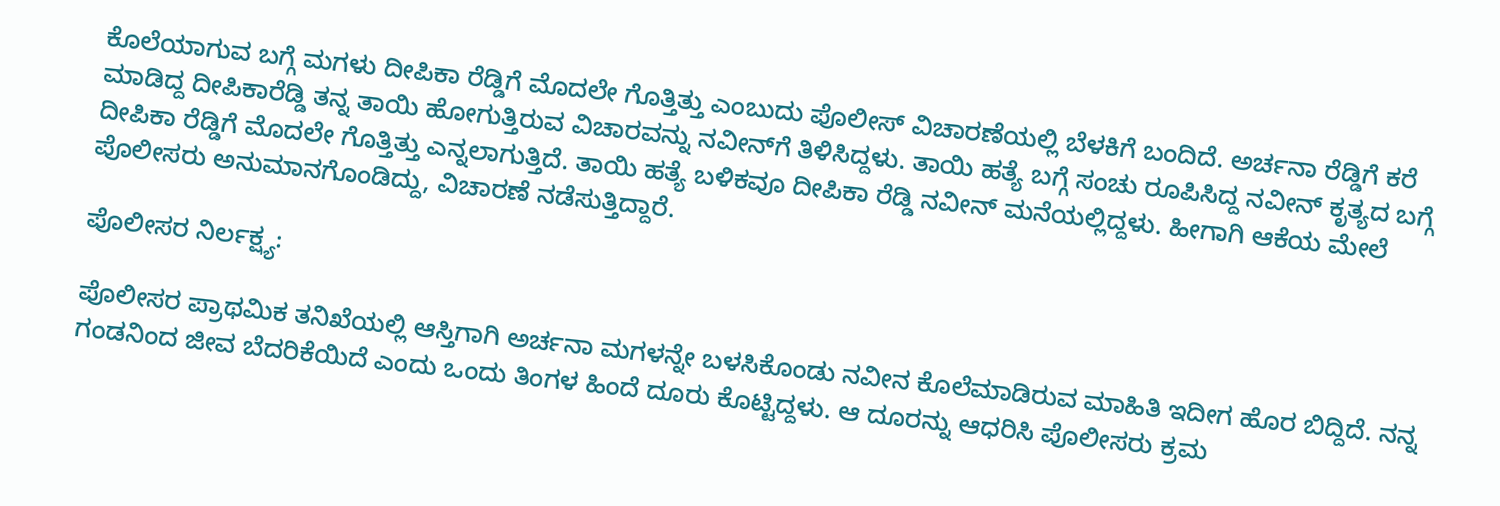ಕೊಲೆಯಾಗುವ ಬಗ್ಗೆ ಮಗಳು ದೀಪಿಕಾ ರೆಡ್ಡಿಗೆ ಮೊದಲೇ ಗೊತ್ತಿತ್ತು ಎಂಬುದು ಪೊಲೀಸ್ ವಿಚಾರಣೆಯಲ್ಲಿ ಬೆಳಕಿಗೆ ಬಂದಿದೆ. ಅರ್ಚನಾ ರೆಡ್ಡಿಗೆ ಕರೆ ಮಾಡಿದ್ದ ದೀಪಿಕಾರೆಡ್ಡಿ ತನ್ನ ತಾಯಿ ಹೋಗುತ್ತಿರುವ ವಿಚಾರವನ್ನು ನವೀನ್‌ಗೆ ತಿಳಿಸಿದ್ದಳು. ತಾಯಿ ಹತ್ಯೆ ಬಗ್ಗೆ ಸಂಚು ರೂಪಿಸಿದ್ದ ನವೀನ್ ಕೃತ್ಯದ ಬಗ್ಗೆ ದೀಪಿಕಾ ರೆಡ್ಡಿಗೆ ಮೊದಲೇ ಗೊತ್ತಿತ್ತು ಎನ್ನಲಾಗುತ್ತಿದೆ. ತಾಯಿ ಹತ್ಯೆ ಬಳಿಕವೂ ದೀಪಿಕಾ ರೆಡ್ಡಿ ನವೀನ್ ಮನೆಯಲ್ಲಿದ್ದಳು. ಹೀಗಾಗಿ ಆಕೆಯ ಮೇಲೆ ಪೊಲೀಸರು ಅನುಮಾನಗೊಂಡಿದ್ದು, ವಿಚಾರಣೆ ನಡೆಸುತ್ತಿದ್ದಾರೆ.

ಪೊಲೀಸರ ನಿರ್ಲಕ್ಷ್ಯ:

ಪೊಲೀಸರ ಪ್ರಾಥಮಿಕ ತನಿಖೆಯಲ್ಲಿ ಆಸ್ತಿಗಾಗಿ ಅರ್ಚನಾ ಮಗಳನ್ನೇ ಬಳಸಿಕೊಂಡು ನವೀನ ಕೊಲೆಮಾಡಿರುವ ಮಾಹಿತಿ ಇದೀಗ ಹೊರ ಬಿದ್ದಿದೆ. ನನ್ನ ಗಂಡನಿಂದ ಜೀವ ಬೆದರಿಕೆಯಿದೆ ಎಂದು ಒಂದು ತಿಂಗಳ ಹಿಂದೆ ದೂರು ಕೊಟ್ಟಿದ್ದಳು. ಆ ದೂರನ್ನು ಆಧರಿಸಿ ಪೊಲೀಸರು ಕ್ರಮ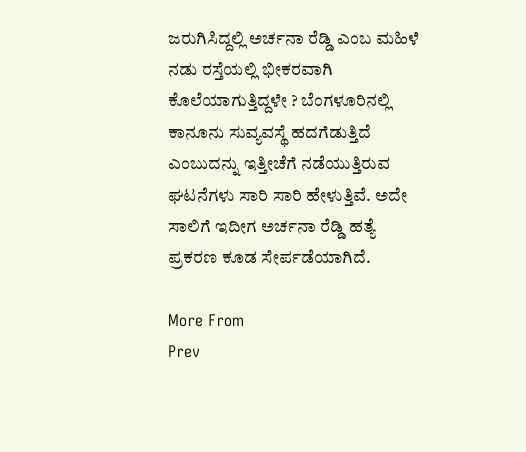ಜರುಗಿಸಿದ್ದಲ್ಲಿ ಅರ್ಚನಾ ರೆಡ್ಡಿ ಎಂಬ ಮಹಿಳೆ ನಡು ರಸ್ತೆಯಲ್ಲಿ ಭೀಕರವಾಗಿ ಕೊಲೆಯಾಗುತ್ತಿದ್ದಳೇ ? ಬೆಂಗಳೂರಿನಲ್ಲಿ ಕಾನೂನು ಸುವ್ಯವಸ್ಥೆ ಹದಗೆಡುತ್ತಿದೆ ಎಂಬುದನ್ನು ಇತ್ತೀಚೆಗೆ ನಡೆಯುತ್ತಿರುವ ಘಟನೆಗಳು ಸಾರಿ ಸಾರಿ ಹೇಳುತ್ತಿವೆ. ಅದೇ ಸಾಲಿಗೆ ಇದೀಗ ಅರ್ಚನಾ ರೆಡ್ಡಿ ಹತ್ಯೆ ಪ್ರಕರಣ ಕೂಡ ಸೇರ್ಪಡೆಯಾಗಿದೆ.

More From
Prev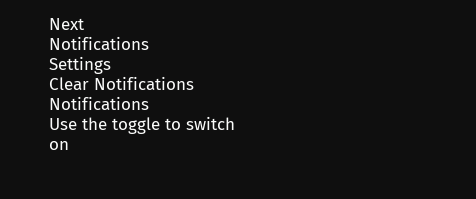Next
Notifications
Settings
Clear Notifications
Notifications
Use the toggle to switch on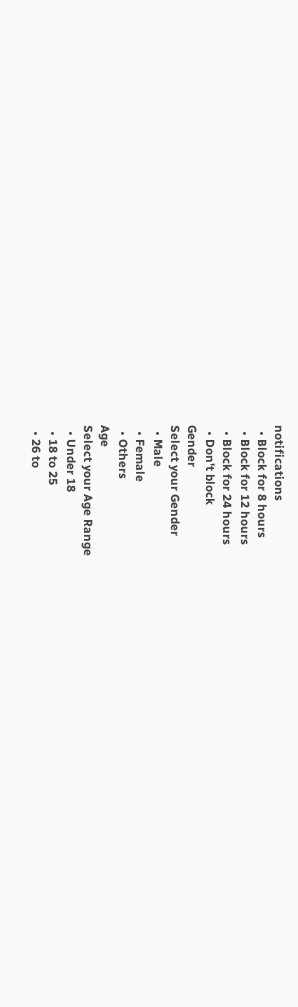notifications
  • Block for 8 hours
  • Block for 12 hours
  • Block for 24 hours
  • Don't block
Gender
Select your Gender
  • Male
  • Female
  • Others
Age
Select your Age Range
  • Under 18
  • 18 to 25
  • 26 to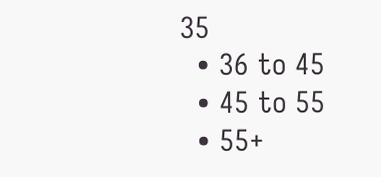35
  • 36 to 45
  • 45 to 55
  • 55+